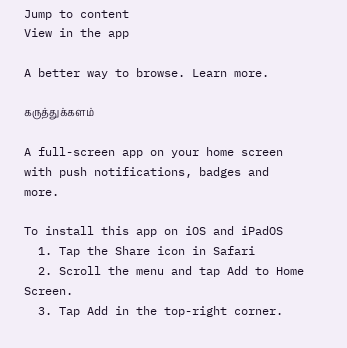Jump to content
View in the app

A better way to browse. Learn more.

கருத்துக்களம்

A full-screen app on your home screen with push notifications, badges and more.

To install this app on iOS and iPadOS
  1. Tap the Share icon in Safari
  2. Scroll the menu and tap Add to Home Screen.
  3. Tap Add in the top-right corner.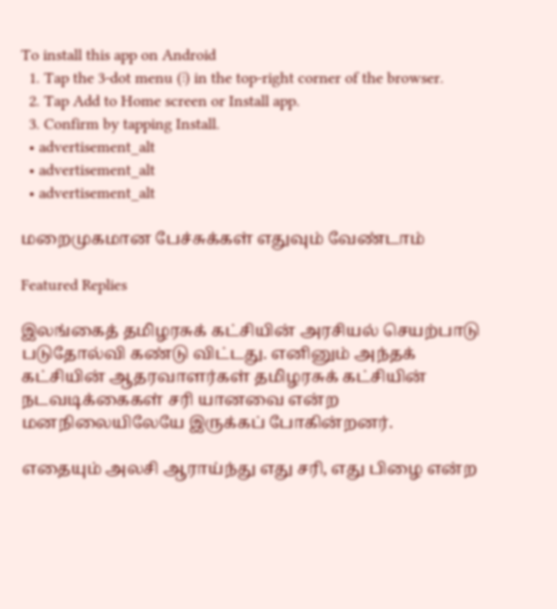To install this app on Android
  1. Tap the 3-dot menu (⋮) in the top-right corner of the browser.
  2. Tap Add to Home screen or Install app.
  3. Confirm by tapping Install.
  • advertisement_alt
  • advertisement_alt
  • advertisement_alt

மறைமுகமான பேச்சுக்கள் எதுவும் வேண்டாம்

Featured Replies

இலங்கைத் தமிழரசுக் கட்சியின் அரசியல் செயற்பாடு படுதோல்வி கண்டு விட்டது. எனினும் அந்தக் கட்சியின் ஆதரவாளர்கள் தமிழரசுக் கட்சியின் நடவடிக்கைகள் சரி யானவை என்ற மனநிலையிலேயே இருக்கப் போகின்றனர்.

எதையும் அலசி ஆராய்ந்து எது சரி, எது பிழை என்ற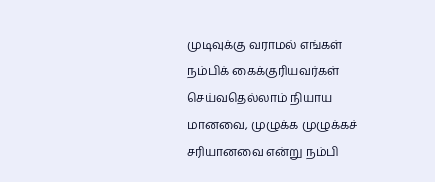முடிவுக்கு வராமல் எங்கள் நம்பிக் கைக்குரியவர்கள் செய்வதெல்லாம் நியாய மானவை, முழுக்க முழுக்கச் சரியானவை என்று நம்பி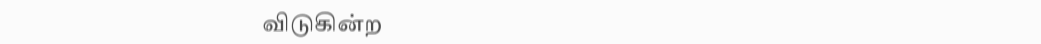விடுகின்ற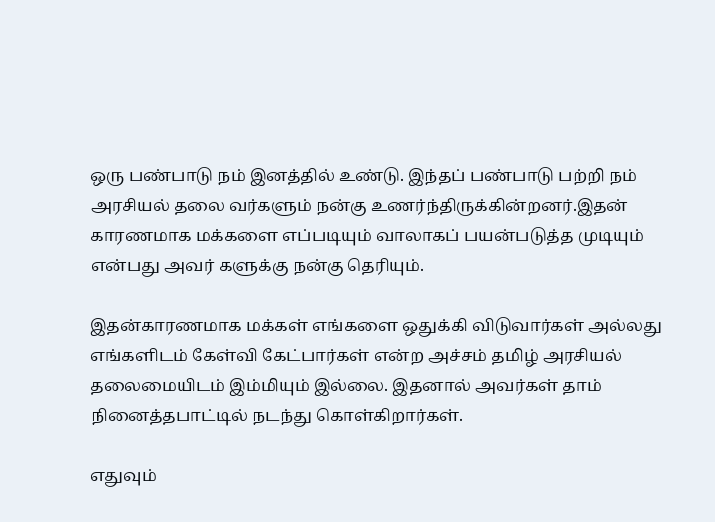ஒரு பண்பாடு நம் இனத்தில் உண்டு. இந்தப் பண்பாடு பற்றி நம் அரசியல் தலை வர்களும் நன்கு உணர்ந்திருக்கின்றனர்.இதன் காரணமாக மக்களை எப்படியும் வாலாகப் பயன்படுத்த முடியும் என்பது அவர் களுக்கு நன்கு தெரியும்.

இதன்காரணமாக மக்கள் எங்களை ஒதுக்கி விடுவார்கள் அல்லது எங்களிடம் கேள்வி கேட்பார்கள் என்ற அச்சம் தமிழ் அரசியல் தலைமையிடம் இம்மியும் இல்லை. இதனால் அவர்கள் தாம் நினைத்தபாட்டில் நடந்து கொள்கிறார்கள்.

எதுவும்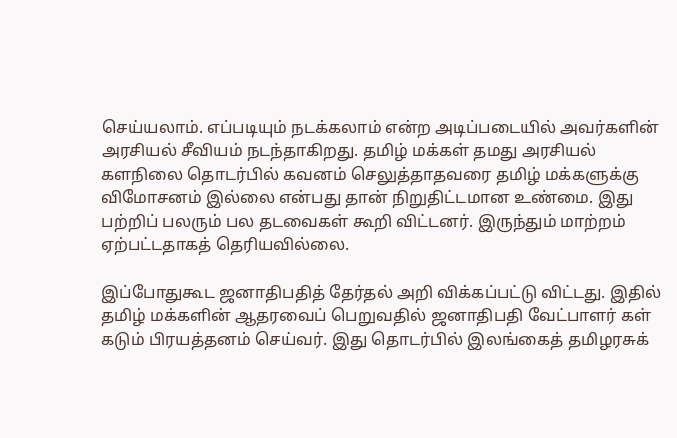செய்யலாம். எப்படியும் நடக்கலாம் என்ற அடிப்படையில் அவர்களின் அரசியல் சீவியம் நடந்தாகிறது. தமிழ் மக்கள் தமது அரசியல் களநிலை தொடர்பில் கவனம் செலுத்தாதவரை தமிழ் மக்களுக்கு விமோசனம் இல்லை என்பது தான் நிறுதிட்டமான உண்மை. இது பற்றிப் பலரும் பல தடவைகள் கூறி விட்டனர். இருந்தும் மாற்றம் ஏற்பட்டதாகத் தெரியவில்லை.

இப்போதுகூட ஜனாதிபதித் தேர்தல் அறி விக்கப்பட்டு விட்டது. இதில் தமிழ் மக்களின் ஆதரவைப் பெறுவதில் ஜனாதிபதி வேட்பாளர் கள் கடும் பிரயத்தனம் செய்வர். இது தொடர்பில் இலங்கைத் தமிழரசுக்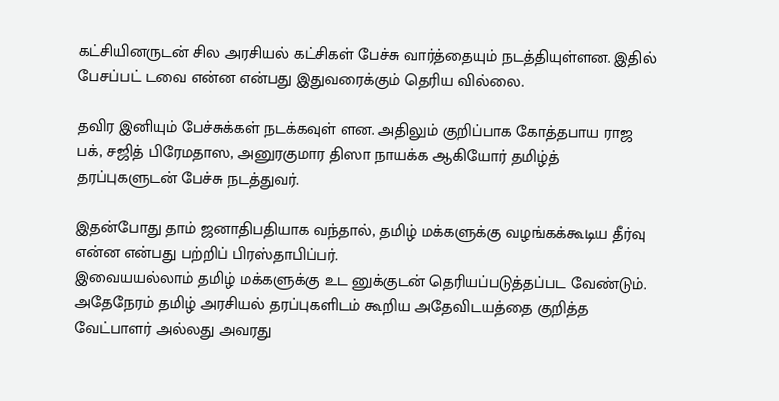கட்சியினருடன் சில அரசியல் கட்சிகள் பேச்சு வார்த்தையும் நடத்தியுள்ளன. இதில் பேசப்பட் டவை என்ன என்பது இதுவரைக்கும் தெரிய வில்லை.

தவிர இனியும் பேச்சுக்கள் நடக்கவுள் ளன. அதிலும் குறிப்பாக கோத்தபாய ராஜ பக், சஜித் பிரேமதாஸ, அனுரகுமார திஸா நாயக்க ஆகியோர் தமிழ்த் தரப்புகளுடன் பேச்சு நடத்துவர்.

இதன்போது தாம் ஜனாதிபதியாக வந்தால், தமிழ் மக்களுக்கு வழங்கக்கூடிய தீர்வு என்ன என்பது பற்றிப் பிரஸ்தாபிப்பர்.
இவையயல்லாம் தமிழ் மக்களுக்கு உட னுக்குடன் தெரியப்படுத்தப்பட வேண்டும். அதேநேரம் தமிழ் அரசியல் தரப்புகளிடம் கூறிய அதேவிடயத்தை குறித்த வேட்பாளர் அல்லது அவரது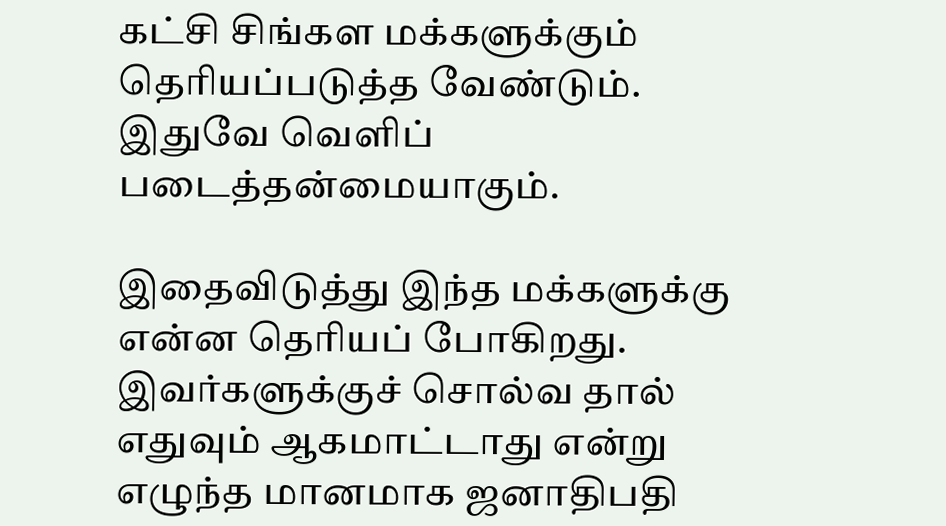கட்சி சிங்கள மக்களுக்கும் தெரியப்படுத்த வேண்டும். இதுவே வெளிப் படைத்தன்மையாகும்.

இதைவிடுத்து இந்த மக்களுக்கு என்ன தெரியப் போகிறது. இவர்களுக்குச் சொல்வ தால் எதுவும் ஆகமாட்டாது என்று எழுந்த மானமாக ஜனாதிபதி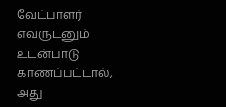வேட்பாளர் எவருடனும் உடன்பாடு காணப்பட்டால், அது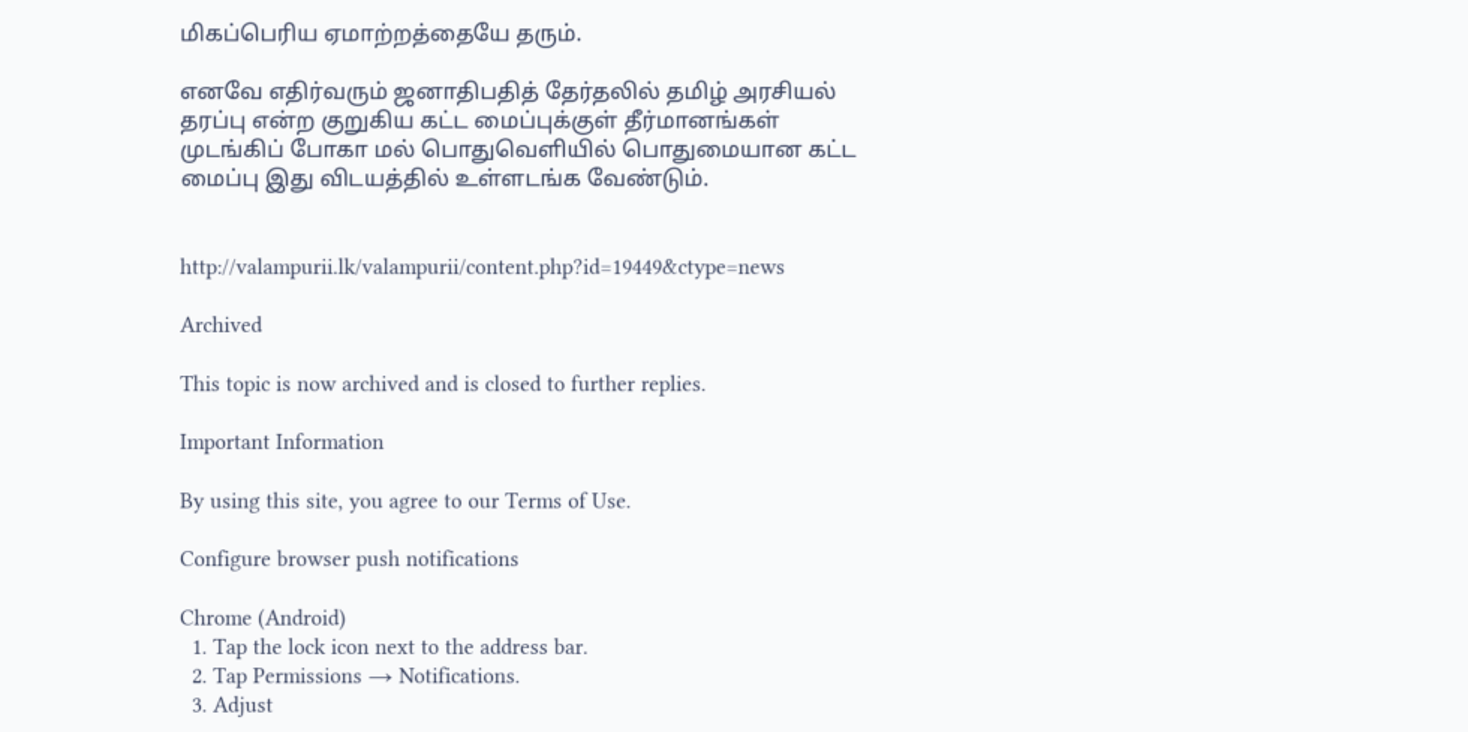மிகப்பெரிய ஏமாற்றத்தையே தரும்.

எனவே எதிர்வரும் ஜனாதிபதித் தேர்தலில் தமிழ் அரசியல் தரப்பு என்ற குறுகிய கட்ட மைப்புக்குள் தீர்மானங்கள் முடங்கிப் போகா மல் பொதுவெளியில் பொதுமையான கட்ட மைப்பு இது விடயத்தில் உள்ளடங்க வேண்டும்.


http://valampurii.lk/valampurii/content.php?id=19449&ctype=news

Archived

This topic is now archived and is closed to further replies.

Important Information

By using this site, you agree to our Terms of Use.

Configure browser push notifications

Chrome (Android)
  1. Tap the lock icon next to the address bar.
  2. Tap Permissions → Notifications.
  3. Adjust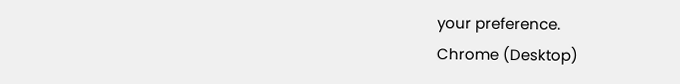your preference.
Chrome (Desktop)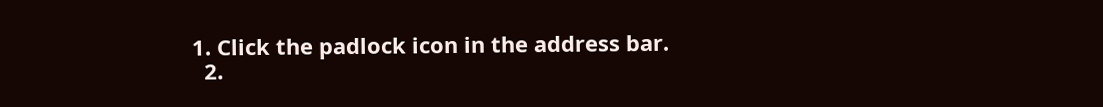1. Click the padlock icon in the address bar.
  2.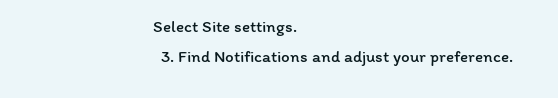Select Site settings.
  3. Find Notifications and adjust your preference.